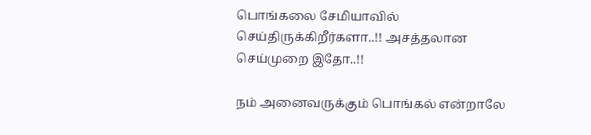பொங்கலை சேமியாவில் செய்திருக்கிறீர்களா..!! அசத்தலான செய்முறை இதோ..!!

நம் அனைவருக்கும் பொங்கல் என்றாலே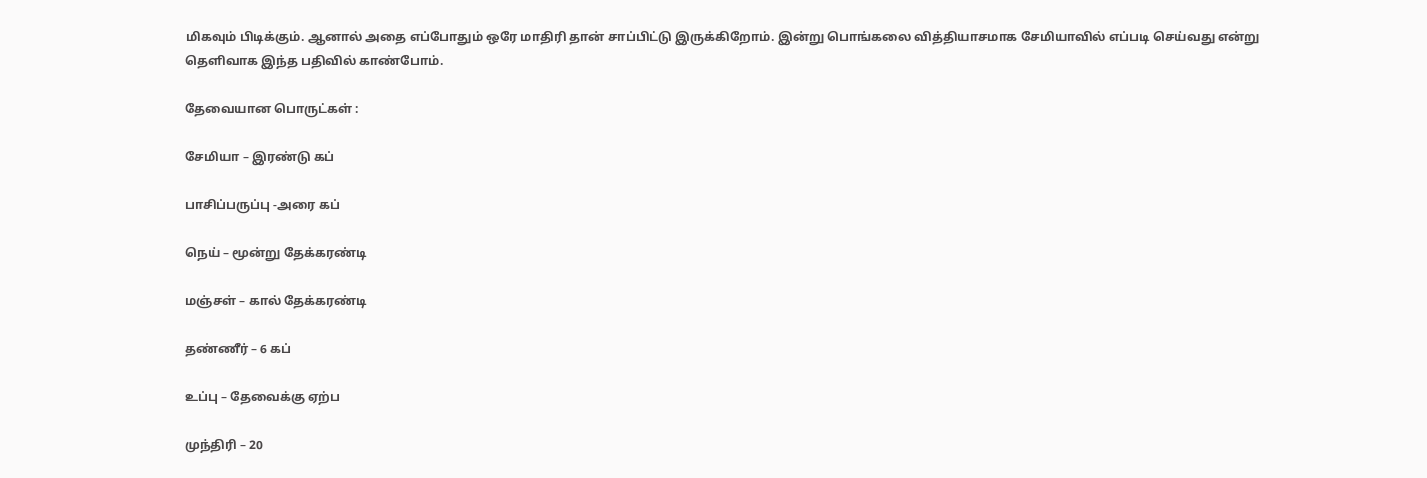மிகவும் பிடிக்கும். ஆனால் அதை எப்போதும் ஒரே மாதிரி தான் சாப்பிட்டு இருக்கிறோம். இன்று பொங்கலை வித்தியாசமாக சேமியாவில் எப்படி செய்வது என்று தெளிவாக இந்த பதிவில் காண்போம்.

தேவையான பொருட்கள் :

சேமியா – இரண்டு கப்

பாசிப்பருப்பு -அரை கப்

நெய் – மூன்று தேக்கரண்டி

மஞ்சள் – கால் தேக்கரண்டி

தண்ணீர் – 6 கப்

உப்பு – தேவைக்கு ஏற்ப

முந்திரி – 20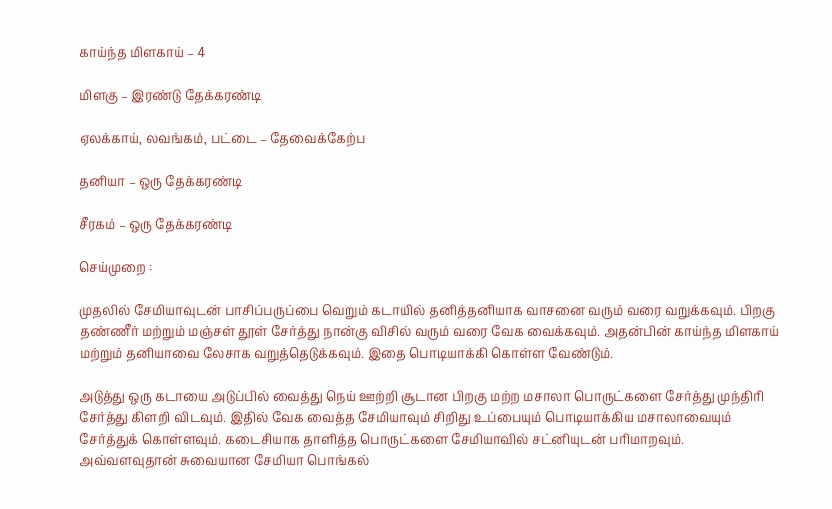காய்ந்த மிளகாய் – 4

மிளகு – இரண்டு தேக்கரண்டி

ஏலக்காய், லவங்கம், பட்டை – தேவைக்கேற்ப

தனியா – ஒரு தேக்கரண்டி

சீரகம் – ஒரு தேக்கரண்டி

செய்முறை :

முதலில் சேமியாவுடன் பாசிப்பருப்பை வெறும் கடாயில் தனித்தனியாக வாசனை வரும் வரை வறுக்கவும். பிறகு தண்ணீர் மற்றும் மஞ்சள் தூள் சேர்த்து நான்கு விசில் வரும் வரை வேக வைக்கவும். அதன்பின் காய்ந்த மிளகாய் மற்றும் தனியாவை லேசாக வறுத்தெடுக்கவும். இதை பொடியாக்கி கொள்ள வேண்டும்.

அடுத்து ஒரு கடாயை அடுப்பில் வைத்து நெய் ஊற்றி சூடான பிறகு மற்ற மசாலா பொருட்களை சேர்த்து முந்திரி சேர்த்து கிளறி விடவும். இதில் வேக வைத்த சேமியாவும் சிறிது உப்பையும் பொடியாக்கிய மசாலாவையும் சேர்த்துக் கொள்ளவும். கடைசியாக தாளித்த பொருட்களை சேமியாவில் சட்னியுடன் பரிமாறவும். அவ்வளவுதான் சுவையான சேமியா பொங்கல்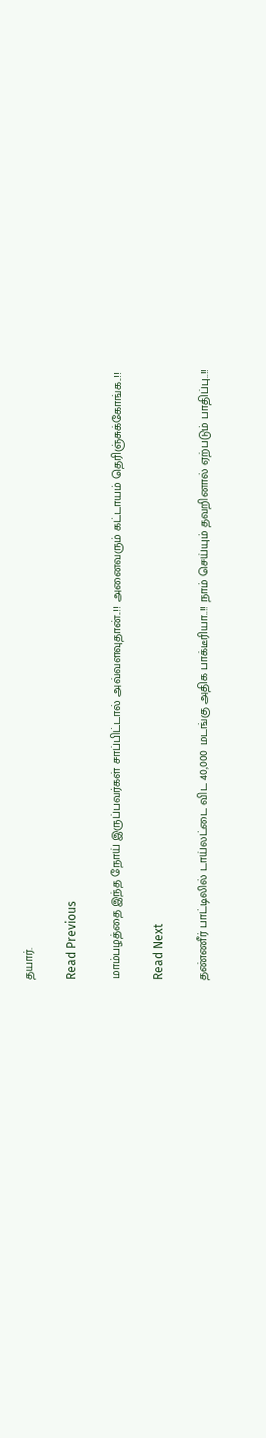தயார்.

Read Previous

மாம்பழத்தை இந்த நோய் இருப்பவர்கள் சாப்பிட்டால் அவ்வளவுதான்..!! அனைவரும் கட்டாயம் தெரிஞ்சுக்கோங்க..!!

Read Next

தண்ணீர் பாட்டிலில் டாய்லட்டை விட 40,000 மடங்கு அதிக பாக்டீரியா..!! நாம் செய்யும் தவறினால் ஏற்படும் பாதிப்பு..!!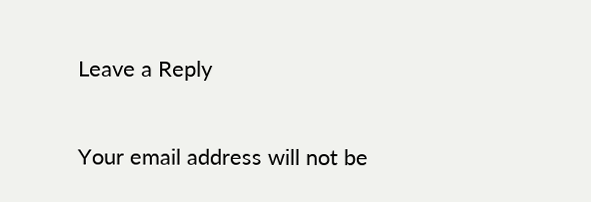Leave a Reply

Your email address will not be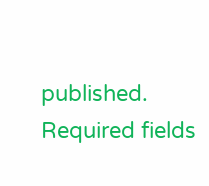published. Required fields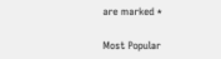are marked *

Most Popular